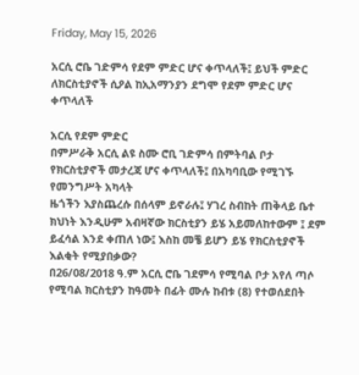Friday, May 15, 2026

አርሲ ሮቤ ገድምሳ የደም ምድር ሆና ቀጥላለች፤ ይህች ምድር ለክርስቲያኖች ሲዖል ከኢአማንያን ደግሞ የደም ምድር ሆና ቀጥላለች

አርሲ የደም ምድር
በምሥራቅ አርሲ ልዩ ስሙ ሮቢ ገድምሳ በምትባል ቦታ የክርስቲያኖች መታረጃ ሆና ቀጥላለች፤ በአካባቢው የሚገኙ የመንግሥት አካላት
ዜጎችን እያስጨረሱ በሰላም ይኖራሉ፤ ሃገረ ስብከት ጠቅላይ ቤተ ክህነት እንዲሁም አብዛኛው ክርስቲያን ይሄ አይመለከተውም ፤ ደም ይፈሳል እንደ ቀጠለ ነው፤ እስከ መቼ ይሆን ይሄ የክርስቲያኖች እልቂት የሚያበቃው?
በ26/08/2018 ዓ.ም አርሲ ሮቤ ገደምሳ የሚባል ቦታ አየለ ጣሶ የሚባል ክርስቲያን ከዓመት በፊት ሙሉ ከብቱ (8) የተወሰደበት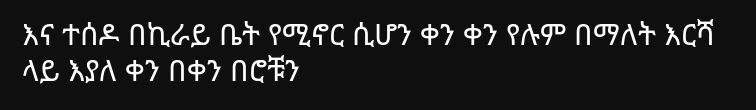እና ተሰዶ በኪራይ ቤት የሚኖር ሲሆን ቀን ቀን የሉም በማለት እርሻ ላይ እያለ ቀን በቀን በሮቹን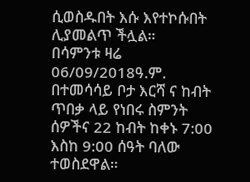ሲወስዱበት እሱ እየተኮሱበት ሊያመልጥ ችሏል።
በሳምንቱ ዛሬ 06/09/2018ዓ.ም. በተመሳሳይ ቦታ እርሻ ና ከብት ጥበቃ ላይ የነበሩ ስምንት ሰዎችና 22 ከብት ከቀኑ 7:00 እስከ 9:00 ሰዓት ባለው ተወስደዋል።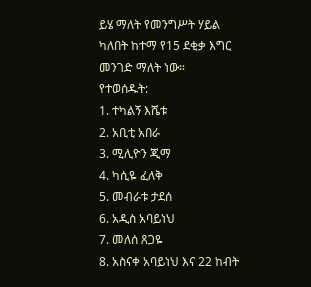ይሄ ማለት የመንግሥት ሃይል ካለበት ከተማ የ15 ደቂቃ እግር መንገድ ማለት ነው።
የተወሰዱት:
1. ተካልኝ እሼቱ
2. አቢቲ አበራ
3. ሚሊዮን ጂማ
4. ካሲዬ ፈለቅ
5. መብራቱ ታደሰ
6. አዲስ አባይነህ
7. መለሰ ጸጋዬ
8. አስናቀ አባይነህ እና 22 ከብት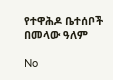የተዋሕዶ ቤተሰቦች በመላው ዓለም

No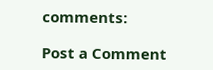comments:

Post a Comment